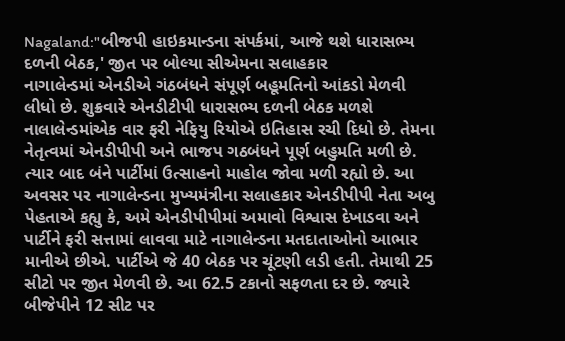Nagaland:"બીજપી હાઇકમાન્ડના સંપર્કમાં, આજે થશે ધારાસભ્ય દળની બેઠક,' જીત પર બોલ્યા સીએમના સલાહકાર
નાગાલેન્ડમાં એનડીએ ગંઠબંધને સંપૂર્ણ બહૂમતિનો આંકડો મેળવી લીધો છે. શુક્રવારે એનડીટીપી ધારાસભ્ય દળની બેઠક મળશે
નાલાલેન્ડમાંએક વાર ફરી નેફિયુ રિયોએ ઇતિહાસ રચી દિધો છે. તેમના નેતૃત્વમાં એનડીપીપી અને ભાજપ ગઠબંધને પૂર્ણ બહુમતિ મળી છે. ત્યાર બાદ બંને પાર્ટીમાં ઉત્સાહનો માહોલ જોવા મળી રહ્યો છે. આ અવસર પર નાગાલેન્ડના મુખ્યમંત્રીના સલાહકાર એનડીપીપી નેતા અબુ પેહતાએ કહ્યુ કે, અમે એનડીપીપીમાં અમાવો વિશ્વાસ દેખાડવા અને પાર્ટીને ફરી સત્તામાં લાવવા માટે નાગાલેન્ડના મતદાતાઓનો આભાર માનીએ છીએ. પાર્ટીએ જે 40 બેઠક પર ચૂંટણી લડી હતી. તેમાથી 25 સીટો પર જીત મેળવી છે. આ 62.5 ટકાનો સફળતા દર છે. જ્યારે બીજેપીને 12 સીટ પર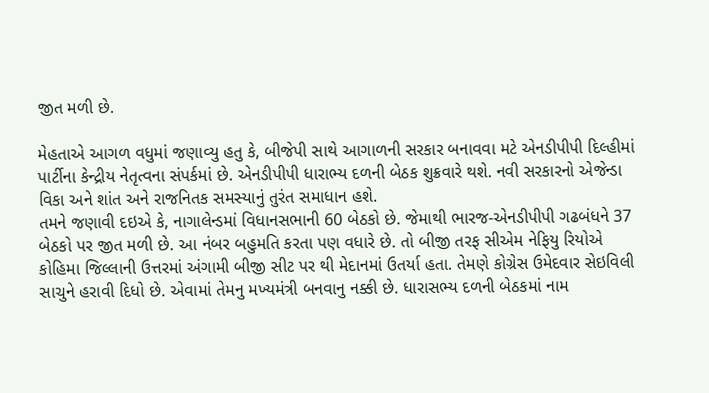જીત મળી છે.

મેહતાએ આગળ વધુમાં જણાવ્યુ હતુ કે, બીજેપી સાથે આગાળની સરકાર બનાવવા મટે એનડીપીપી દિલ્હીમાં પાર્ટીના કેન્દ્રીય નેતૃત્વના સંપર્કમાં છે. એનડીપીપી ધારાભ્ય દળની બેઠક શુક્રવારે થશે. નવી સરકારનો એજેન્ડા વિકા અને શાંત અને રાજનિતક સમસ્યાનું તુરંત સમાધાન હશે.
તમને જણાવી દઇએ કે, નાગાલેન્ડમાં વિધાનસભાની 60 બેઠકો છે. જેમાથી ભારજ-એનડીપીપી ગઢબંધને 37 બેઠકો પર જીત મળી છે. આ નંબર બહુમતિ કરતા પણ વધારે છે. તો બીજી તરફ સીએમ નેફિયુ રિયોએ કોહિમા જિલ્લાની ઉત્તરમાં અંગામી બીજી સીટ પર થી મેદાનમાં ઉતર્યા હતા. તેમણે કોગ્રેસ ઉમેદવાર સેઇવિલી સાચુને હરાવી દિધો છે. એવામાં તેમનુ મખ્યમંત્રી બનવાનુ નક્કી છે. ધારાસભ્ય દળની બેઠકમાં નામ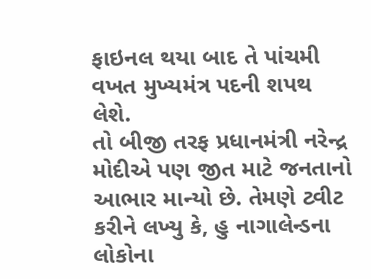ફાઇનલ થયા બાદ તે પાંચમી વખત મુખ્યમંત્ર પદની શપથ લેશે.
તો બીજી તરફ પ્રધાનમંત્રી નરેન્દ્ર મોદીએ પણ જીત માટે જનતાનો આભાર માન્યો છે. તેમણે ટ્વીટ કરીને લખ્યુ કે, હુ નાગાલેન્ડના લોકોના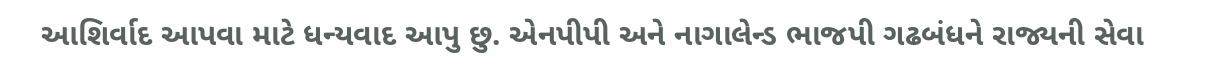આશિર્વાદ આપવા માટે ધન્યવાદ આપુ છુ. એનપીપી અને નાગાલેન્ડ ભાજપી ગઢબંધને રાજ્યની સેવા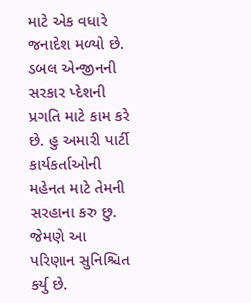માટે એક વધારે જનાદેશ મળ્યો છે. ડબલ એન્જીનની સરકાર પ્દેશની પ્રગતિ માટે કામ કરે છે. હુ અમારી પાર્ટી કાર્યકર્તાઓની મહેનત માટે તેમની સરહાના કરુ છુ. જેમણે આ પરિણાન સુનિશ્ચિત કર્યુ છે.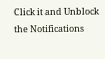Click it and Unblock the Notifications